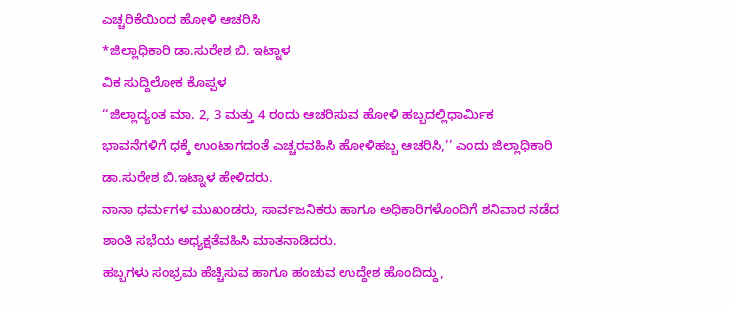ಎಚ್ಚರಿಕೆಯಿಂದ ಹೋಳಿ ಆಚರಿಸಿ
*ಜಿಲ್ಲಾಧಿಕಾರಿ ಡಾ.ಸುರೇಶ ಬಿ. ಇಟ್ನಾಳ
ವಿಕ ಸುದ್ದಿಲೋಕ ಕೊಪ್ಪಳ
‘‘ಜಿಲ್ಲಾದ್ಯಂತ ಮಾ. 2, 3 ಮತ್ತು 4 ರಂದು ಆಚರಿಸುವ ಹೋಳಿ ಹಬ್ಬದಲ್ಲಿಧಾರ್ಮಿಕ
ಭಾವನೆಗಳಿಗೆ ಧಕ್ಕೆ ಉಂಟಾಗದಂತೆ ಎಚ್ಚರವಹಿಸಿ ಹೋಳಿಹಬ್ಬ ಆಚರಿಸಿ,’’ ಎಂದು ಜಿಲ್ಲಾಧಿಕಾರಿ ಡಾ.ಸುರೇಶ ಬಿ.ಇಟ್ನಾಳ ಹೇಳಿದರು.
ನಾನಾ ಧರ್ಮಗಳ ಮುಖಂಡರು, ಸಾರ್ವಜನಿಕರು ಹಾಗೂ ಅಧಿಕಾರಿಗಳೊಂದಿಗೆ ಶನಿವಾರ ನಡೆದ ಶಾಂತಿ ಸಭೆಯ ಅಧ್ಯಕ್ಷತೆವಹಿಸಿ ಮಾತನಾಡಿದರು.
ಹಬ್ಬಗಳು ಸಂಭ್ರಮ ಹೆಚ್ಚಿಸುವ ಹಾಗೂ ಹಂಚುವ ಉದ್ದೇಶ ಹೊಂದಿದ್ದು,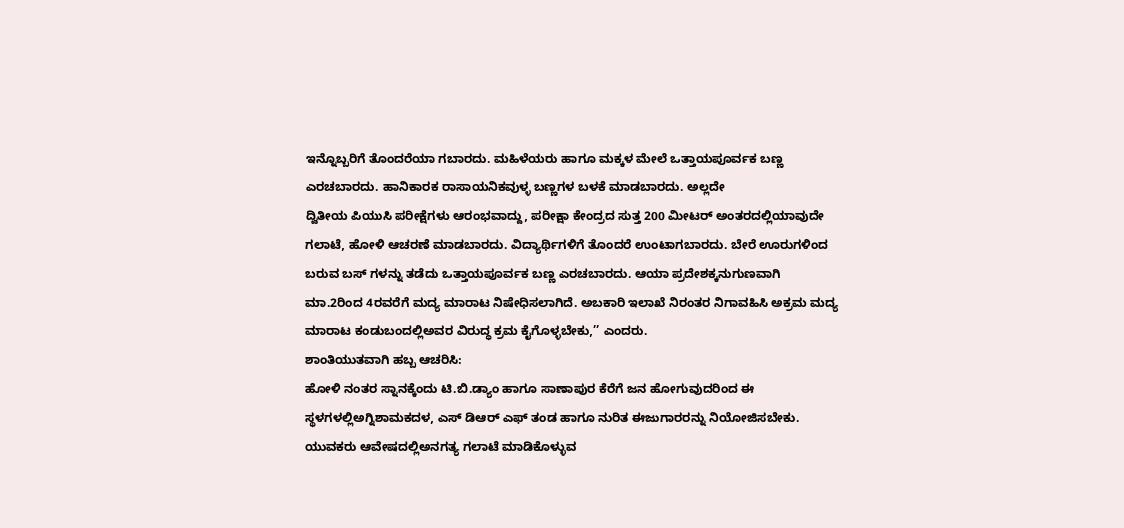ಇನ್ನೊಬ್ಬರಿಗೆ ತೊಂದರೆಯಾ ಗಬಾರದು. ಮಹಿಳೆಯರು ಹಾಗೂ ಮಕ್ಕಳ ಮೇಲೆ ಒತ್ತಾಯಪೂರ್ವಕ ಬಣ್ಣ ಎರಚಬಾರದು. ಹಾನಿಕಾರಕ ರಾಸಾಯನಿಕವುಳ್ಳ ಬಣ್ಣಗಳ ಬಳಕೆ ಮಾಡಬಾರದು. ಅಲ್ಲದೇ
ದ್ವಿತೀಯ ಪಿಯುಸಿ ಪರೀಕ್ಷೆಗಳು ಆರಂಭವಾದ್ದು, ಪರೀಕ್ಷಾ ಕೇಂದ್ರದ ಸುತ್ತ 200 ಮೀಟರ್ ಅಂತರದಲ್ಲಿಯಾವುದೇ ಗಲಾಟೆ, ಹೋಳಿ ಆಚರಣೆ ಮಾಡಬಾರದು. ವಿದ್ಯಾರ್ಥಿಗಳಿಗೆ ತೊಂದರೆ ಉಂಟಾಗಬಾರದು. ಬೇರೆ ಊರುಗಳಿಂದ ಬರುವ ಬಸ್ ಗಳನ್ನು ತಡೆದು ಒತ್ತಾಯಪೂರ್ವಕ ಬಣ್ಣ ಎರಚಬಾರದು. ಆಯಾ ಪ್ರದೇಶಕ್ಕನುಗುಣವಾಗಿ ಮಾ.2ರಿಂದ 4ರವರೆಗೆ ಮದ್ಯ ಮಾರಾಟ ನಿಷೇಧಿಸಲಾಗಿದೆ. ಅಬಕಾರಿ ಇಲಾಖೆ ನಿರಂತರ ನಿಗಾವಹಿಸಿ ಅಕ್ರಮ ಮದ್ಯ ಮಾರಾಟ ಕಂಡುಬಂದಲ್ಲಿಅವರ ವಿರುದ್ಧ ಕ್ರಮ ಕೈಗೊಳ್ಳಬೇಕು,’’ ಎಂದರು.
ಶಾಂತಿಯುತವಾಗಿ ಹಬ್ಬ ಆಚರಿಸಿ:
ಹೋಳಿ ನಂತರ ಸ್ನಾನಕ್ಕೆಂದು ಟಿ.ಬಿ.ಡ್ಯಾಂ ಹಾಗೂ ಸಾಣಾಪುರ ಕೆರೆಗೆ ಜನ ಹೋಗುವುದರಿಂದ ಈ ಸ್ಥಳಗಳಲ್ಲಿಅಗ್ನಿಶಾಮಕದಳ, ಎಸ್ ಡಿಆರ್ ಎಫ್ ತಂಡ ಹಾಗೂ ನುರಿತ ಈಜುಗಾರರನ್ನು ನಿಯೋಜಿಸಬೇಕು. ಯುವಕರು ಆವೇಷದಲ್ಲಿಅನಗತ್ಯ ಗಲಾಟೆ ಮಾಡಿಕೊಳ್ಳುವ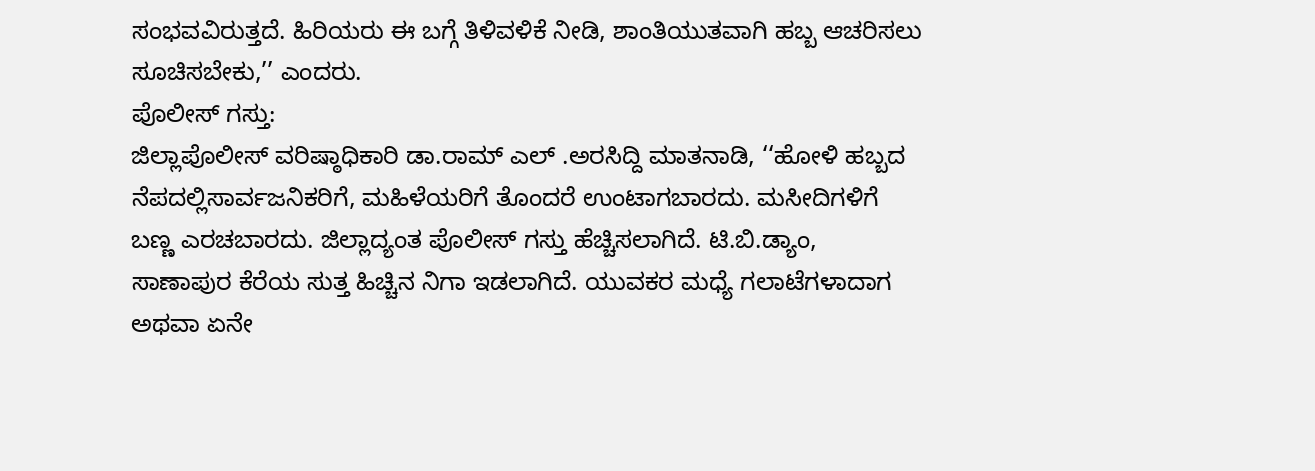ಸಂಭವವಿರುತ್ತದೆ. ಹಿರಿಯರು ಈ ಬಗ್ಗೆ ತಿಳಿವಳಿಕೆ ನೀಡಿ, ಶಾಂತಿಯುತವಾಗಿ ಹಬ್ಬ ಆಚರಿಸಲು ಸೂಚಿಸಬೇಕು,’’ ಎಂದರು.
ಪೊಲೀಸ್ ಗಸ್ತು:
ಜಿಲ್ಲಾಪೊಲೀಸ್ ವರಿಷ್ಠಾಧಿಕಾರಿ ಡಾ.ರಾಮ್ ಎಲ್ .ಅರಸಿದ್ದಿ ಮಾತನಾಡಿ, ‘‘ಹೋಳಿ ಹಬ್ಬದ ನೆಪದಲ್ಲಿಸಾರ್ವಜನಿಕರಿಗೆ, ಮಹಿಳೆಯರಿಗೆ ತೊಂದರೆ ಉಂಟಾಗಬಾರದು. ಮಸೀದಿಗಳಿಗೆ ಬಣ್ಣ ಎರಚಬಾರದು. ಜಿಲ್ಲಾದ್ಯಂತ ಪೊಲೀಸ್ ಗಸ್ತು ಹೆಚ್ಚಿಸಲಾಗಿದೆ. ಟಿ.ಬಿ.ಡ್ಯಾಂ, ಸಾಣಾಪುರ ಕೆರೆಯ ಸುತ್ತ ಹಿಚ್ಚಿನ ನಿಗಾ ಇಡಲಾಗಿದೆ. ಯುವಕರ ಮಧ್ಯೆ ಗಲಾಟೆಗಳಾದಾಗ ಅಥವಾ ಏನೇ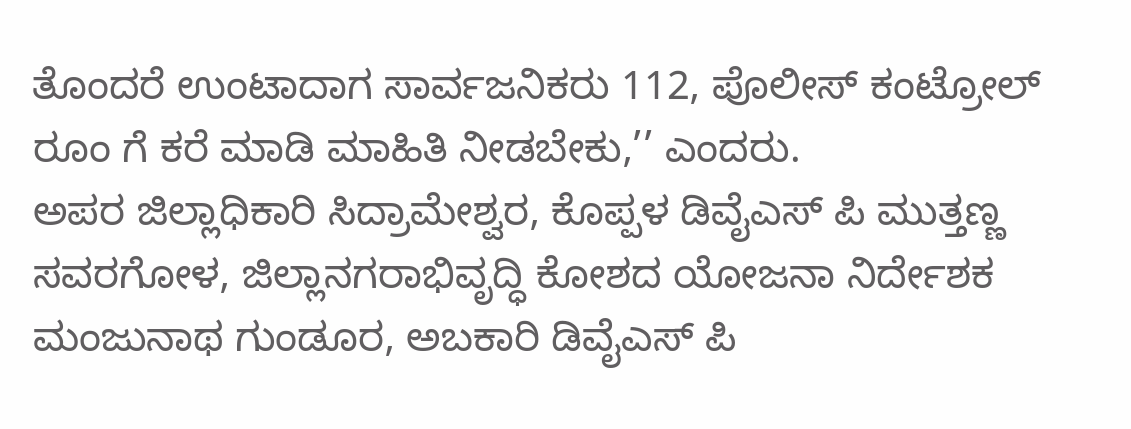ತೊಂದರೆ ಉಂಟಾದಾಗ ಸಾರ್ವಜನಿಕರು 112, ಪೊಲೀಸ್ ಕಂಟ್ರೋಲ್ ರೂಂ ಗೆ ಕರೆ ಮಾಡಿ ಮಾಹಿತಿ ನೀಡಬೇಕು,’’ ಎಂದರು.
ಅಪರ ಜಿಲ್ಲಾಧಿಕಾರಿ ಸಿದ್ರಾಮೇಶ್ವರ, ಕೊಪ್ಪಳ ಡಿವೈಎಸ್ ಪಿ ಮುತ್ತಣ್ಣ ಸವರಗೋಳ, ಜಿಲ್ಲಾನಗರಾಭಿವೃದ್ಧಿ ಕೋಶದ ಯೋಜನಾ ನಿರ್ದೇಶಕ ಮಂಜುನಾಥ ಗುಂಡೂರ, ಅಬಕಾರಿ ಡಿವೈಎಸ್ ಪಿ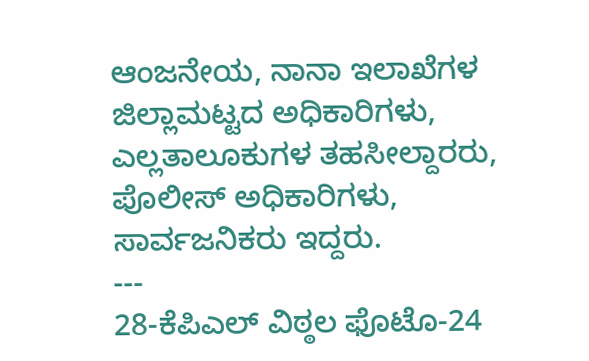ಆಂಜನೇಯ, ನಾನಾ ಇಲಾಖೆಗಳ ಜಿಲ್ಲಾಮಟ್ಟದ ಅಧಿಕಾರಿಗಳು, ಎಲ್ಲತಾಲೂಕುಗಳ ತಹಸೀಲ್ದಾರರು, ಪೊಲೀಸ್ ಅಧಿಕಾರಿಗಳು, ಸಾರ್ವಜನಿಕರು ಇದ್ದರು.
---
28-ಕೆಪಿಎಲ್ ವಿಠ್ಠಲ ಫೊಟೊ-24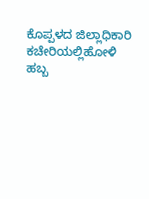ಕೊಪ್ಪಳದ ಜಿಲ್ಲಾಧಿಕಾರಿ ಕಚೇರಿಯಲ್ಲಿಹೋಳಿ ಹಬ್ಬ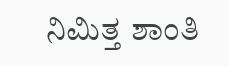ನಿಮಿತ್ತ ಶಾಂತಿ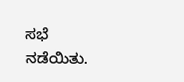ಸಭೆ ನಡೆಯಿತು.